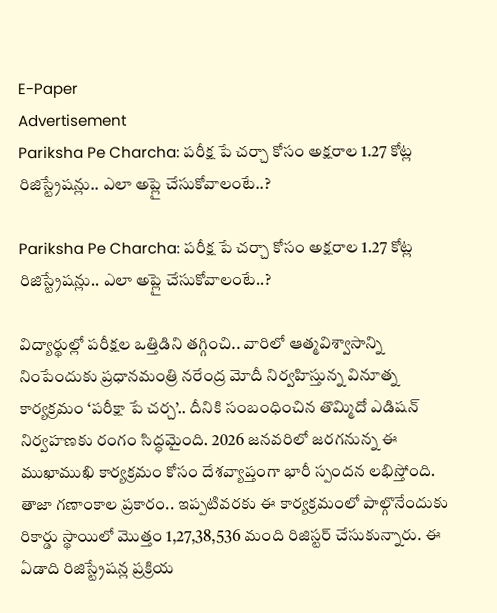E-Paper
Advertisement
Pariksha Pe Charcha: పరీక్ష పే చర్చా కోసం అక్షరాల 1.27 కోట్ల రిజిస్ట్రేషన్లు.. ఎలా అప్లై చేసుకోవాలంటే..?

Pariksha Pe Charcha: పరీక్ష పే చర్చా కోసం అక్షరాల 1.27 కోట్ల రిజిస్ట్రేషన్లు.. ఎలా అప్లై చేసుకోవాలంటే..?

విద్యార్థుల్లో పరీక్షల ఒత్తిడిని తగ్గించి.. వారిలో ఆత్మవిశ్వాసాన్ని నింపేందుకు ప్రధానమంత్రి నరేంద్ర మోదీ నిర్వహిస్తున్న వినూత్న కార్యక్రమం ‘పరీక్షా పే చర్చ’.. దీనికి సంబంధించిన తొమ్మిదో ఎడిషన్ నిర్వహణకు రంగం సిద్ధమైంది. 2026 జనవరిలో జరగనున్న ఈ ముఖాముఖి కార్యక్రమం కోసం దేశవ్యాప్తంగా భారీ స్పందన లభిస్తోంది. తాజా గణాంకాల ప్రకారం.. ఇప్పటివరకు ఈ కార్యక్రమంలో పాల్గొనేందుకు రికార్డు స్థాయిలో మొత్తం 1,27,38,536 మంది రిజిస్టర్ చేసుకున్నారు. ఈ ఏడాది రిజిస్ట్రేషన్ల ప్రక్రియ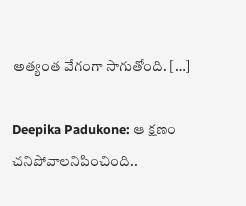అత్యంత వేగంగా సాగుతోంది. […]

Deepika Padukone: ఆ క్షణం చనిపోవాలనిపించింది..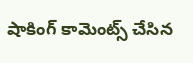షాకింగ్ కామెంట్స్ చేసిన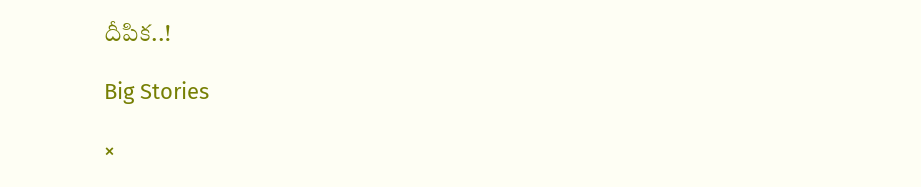దీపిక..!

Big Stories

×